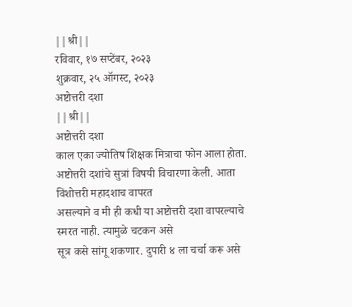||श्री||
रविवार, १७ सप्टेंबर, २०२३
शुक्रवार, २५ ऑगस्ट, २०२३
अष्टोत्तरी दशा
||श्री||
अष्टोत्तरी दशा
काल एका ज्योतिष शिक्षक मित्राचा फोन आला होता.
अष्टोत्तरी दशांचे सुत्रां विषयी विचारणा केली. आता विंशोत्तरी महादशाच वापरत
असल्याने व मी ही कधी या अष्टोत्तरी दशा वापरल्याचे स्मरत नाही. त्यामुळे चटकन असे
सूत्र कसे सांगू शकणार. दुपारी ४ ला चर्चा करू असे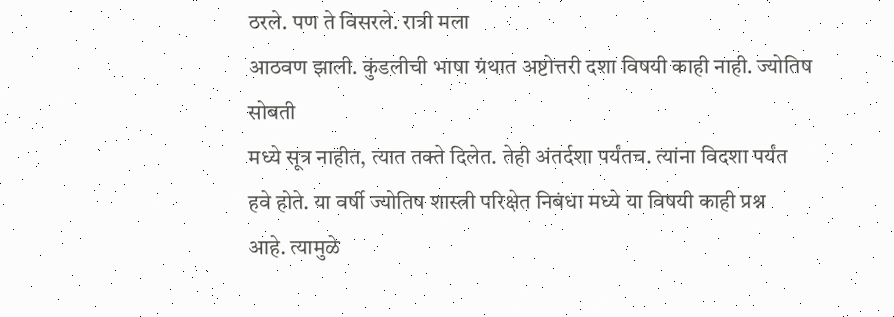ठरले. पण ते विसरले. रात्री मला
आठवण झाली. कुंडलीची भाषा ग्रंथात अष्टोत्तरी दशा विषयी काही नाही. ज्योतिष सोबती
मध्ये सूत्र नाहीत, त्यात तक्ते दिलेत. तेही अंतर्दशा पर्यंतच. त्यांना विदशा पर्यंत
हवे होते. या वर्षी ज्योतिष शास्त्री परिक्षेत निबंधा मध्ये या विषयी काही प्रश्न
आहे. त्यामुळे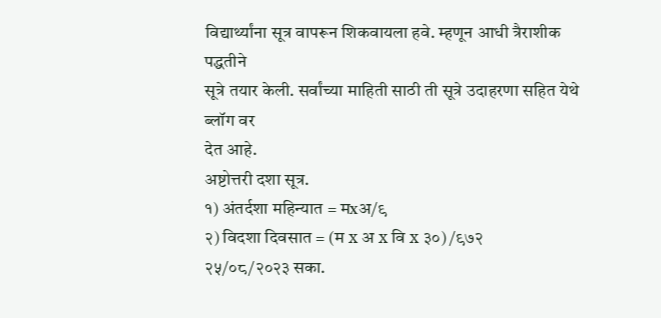विद्यार्थ्यांना सूत्र वापरून शिकवायला हवे. म्हणून आधी त्रैराशीक पद्धतीने
सूत्रे तयार केली. सर्वांच्या माहिती साठी ती सूत्रे उदाहरणा सहित येथे ब्लॉग वर
देत आहे.
अष्टोत्तरी दशा सूत्र.
१) अंतर्दशा महिन्यात = मxअ/९
२) विदशा दिवसात = (म x अ x वि x ३०) /९७२
२५/०८/२०२३ सका.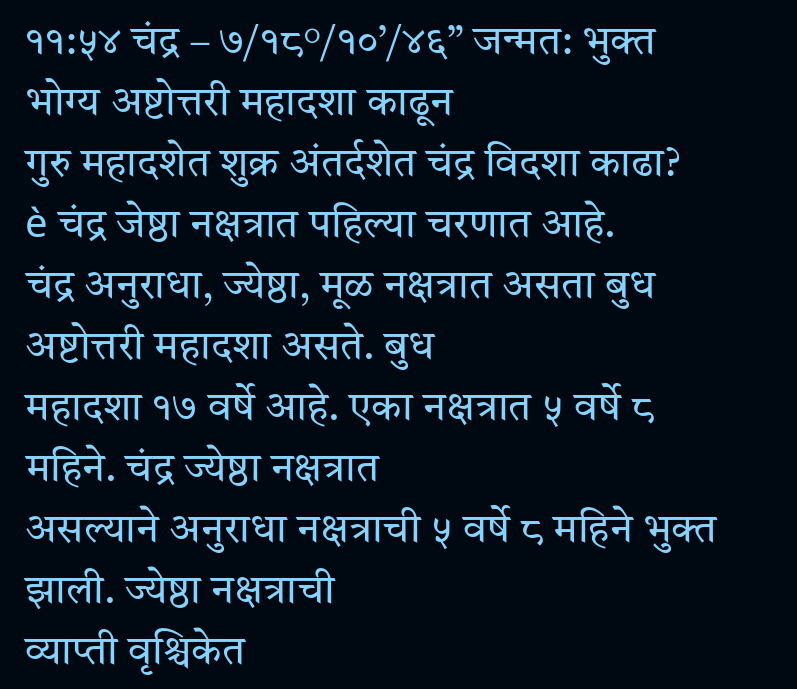११:५४ चंद्र – ७/१८°/१०’/४६” जन्मत: भुक्त भोग्य अष्टोत्तरी महादशा काढून
गुरु महादशेत शुक्र अंतर्दशेत चंद्र विदशा काढा?
è चंद्र जेष्ठा नक्षत्रात पहिल्या चरणात आहे.
चंद्र अनुराधा, ज्येष्ठा, मूळ नक्षत्रात असता बुध अष्टोत्तरी महादशा असते. बुध
महादशा १७ वर्षे आहे. एका नक्षत्रात ५ वर्षे ८ महिने. चंद्र ज्येष्ठा नक्षत्रात
असल्याने अनुराधा नक्षत्राची ५ वर्षे ८ महिने भुक्त झाली. ज्येष्ठा नक्षत्राची
व्याप्ती वृश्चिकेत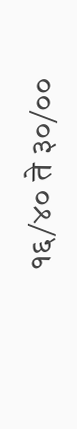१६/४० ते ३०/००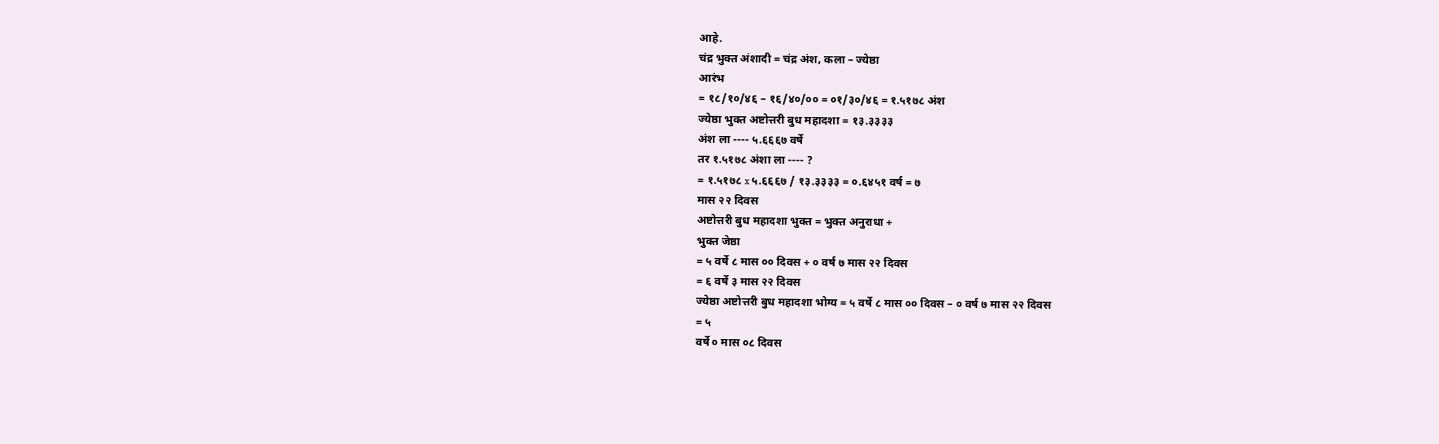आहे.
चंद्र भुक्त अंशादी = चंद्र अंश, कला – ज्येष्ठा
आरंभ
= १८/१०/४६ – १६/४०/०० = ०१/३०/४६ = १.५१७८ अंश
ज्येष्ठा भुक्त अष्टोत्तरी बुध महादशा = १३.३३३३
अंश ला ---- ५.६६६७ वर्षे
तर १.५१७८ अंशा ला ---- ?
= १.५१७८ x ५.६६६७ / १३.३३३३ = ०.६४५१ वर्ष = ७
मास २२ दिवस
अष्टोत्तरी बुध महादशा भुक्त = भुक्त अनुराधा +
भुक्त जेष्ठा
= ५ वर्षे ८ मास ०० दिवस + ० वर्ष ७ मास २२ दिवस
= ६ वर्षे ३ मास २२ दिवस
ज्येष्ठा अष्टोत्तरी बुध महादशा भोग्य = ५ वर्षे ८ मास ०० दिवस – ० वर्ष ७ मास २२ दिवस
= ५
वर्षे ० मास ०८ दिवस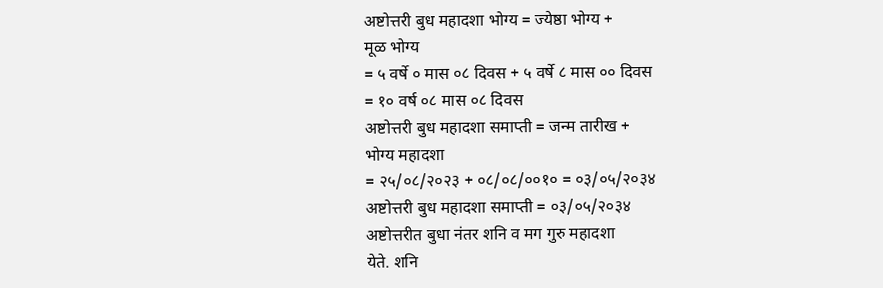अष्टोत्तरी बुध महादशा भोग्य = ज्येष्ठा भोग्य +
मूळ भोग्य
= ५ वर्षे ० मास ०८ दिवस + ५ वर्षे ८ मास ०० दिवस
= १० वर्ष ०८ मास ०८ दिवस
अष्टोत्तरी बुध महादशा समाप्ती = जन्म तारीख +
भोग्य महादशा
= २५/०८/२०२३ + ०८/०८/००१० = ०३/०५/२०३४
अष्टोत्तरी बुध महादशा समाप्ती = ०३/०५/२०३४
अष्टोत्तरीत बुधा नंतर शनि व मग गुरु महादशा
येते. शनि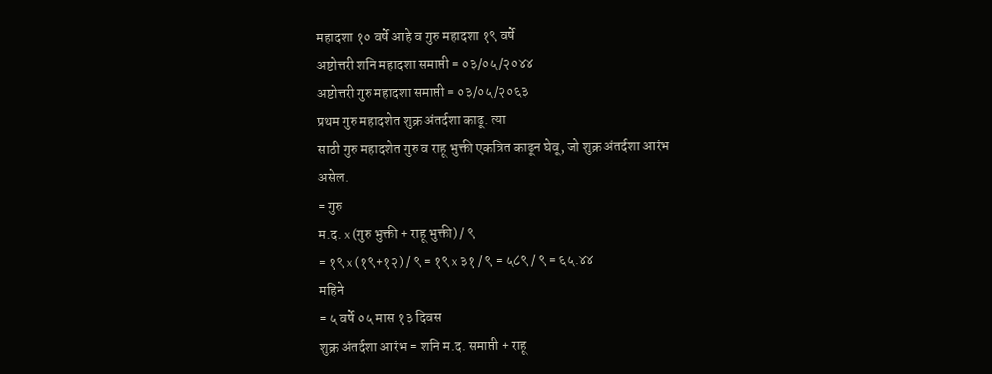महादशा १० वर्षे आहे व गुरु महादशा १९ वर्षे
अष्टोत्तरी शनि महादशा समाप्ती = ०३/०५/२०४४
अष्टोत्तरी गुरु महादशा समाप्ती = ०३/०५/२०६३
प्रथम गुरु महादशेत शुक्र अंतर्दशा काढू. त्या
साठी गुरु महादशेत गुरु व राहू भुक्ती एकत्रित काढून घेवू, जो शुक्र अंतर्दशा आरंभ
असेल.
= गुरु
म.द. x (गुरु भुक्ती + राहू भुक्ती) / ९
= १९ x (१९+१२) / ९ = १९ x ३१ / ९ = ५८९ / ९ = ६५.४४
महिने
= ५ वर्षे ०५ मास १३ दिवस
शुक्र अंतर्दशा आरंभ = शनि म.द. समाप्ती + राहू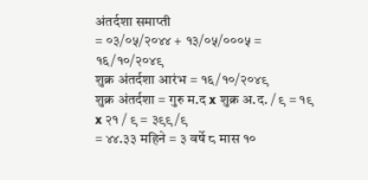अंतर्दशा समाप्ती
= ०३/०५/२०४४ + १३/०५/०००५ = १६/१०/२०४९
शुक्र अंतर्दशा आरंभ = १६/१०/२०४९
शुक्र अंतर्दशा = गुरु म.द x शुक्र अ.द. / ९ = १९
x २१ / ९ = ३९९/९
= ४४.३३ महिने = ३ वर्षे ८ मास १०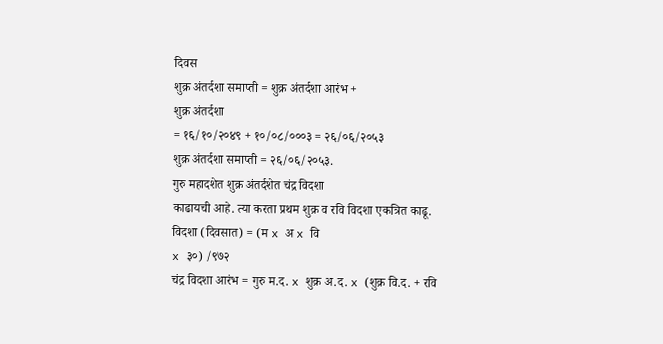दिवस
शुक्र अंतर्दशा समाप्ती = शुक्र अंतर्दशा आरंभ +
शुक्र अंतर्दशा
= १६/१०/२०४९ + १०/०८/०००३ = २६/०६/२०५३
शुक्र अंतर्दशा समाप्ती = २६/०६/२०५३.
गुरु महादशेत शुक्र अंतर्दशेत चंद्र विदशा
काढायची आहे. त्या करता प्रथम शुक्र व रवि विदशा एकत्रित काढू.
विदशा (दिवसात) = (म x अ x वि
x ३०) /९७२
चंद्र विदशा आरंभ = गुरु म.द. x शुक्र अ.द. x (शुक्र वि.द. + रवि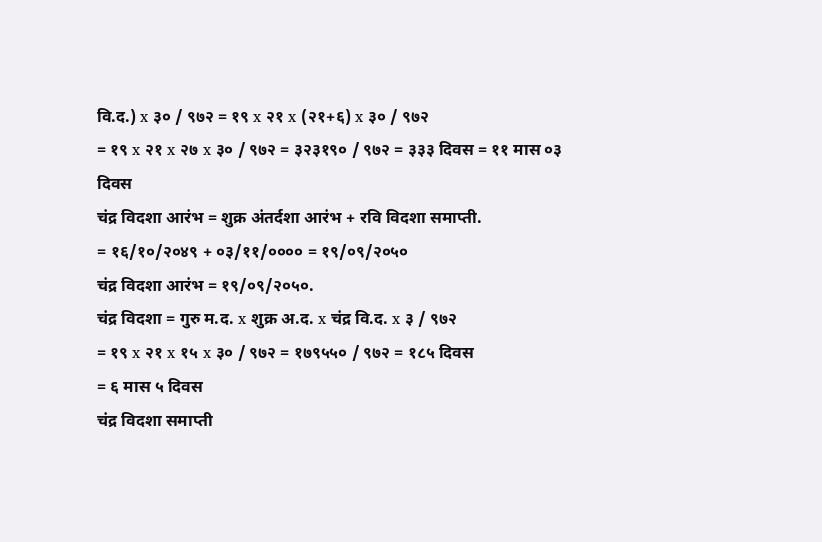वि.द.) x ३० / ९७२ = १९ x २१ x (२१+६) x ३० / ९७२
= १९ x २१ x २७ x ३० / ९७२ = ३२३१९० / ९७२ = ३३३ दिवस = ११ मास ०३
दिवस
चंद्र विदशा आरंभ = शुक्र अंतर्दशा आरंभ + रवि विदशा समाप्ती.
= १६/१०/२०४९ + ०३/११/०००० = १९/०९/२०५०
चंद्र विदशा आरंभ = १९/०९/२०५०.
चंद्र विदशा = गुरु म.द. x शुक्र अ.द. x चंद्र वि.द. x ३ / ९७२
= १९ x २१ x १५ x ३० / ९७२ = १७९५५० / ९७२ = १८५ दिवस
= ६ मास ५ दिवस
चंद्र विदशा समाप्ती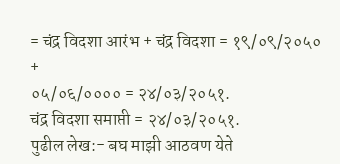= चंद्र विदशा आरंभ + चंद्र विदशा = १९/०९/२०५० +
०५/०६/०००० = २४/०३/२०५१.
चंद्र विदशा समाप्ती = २४/०३/२०५१.
पुढील लेख:- बघ माझी आठवण येते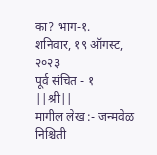का? भाग-१.
शनिवार, १९ ऑगस्ट, २०२३
पूर्व संचित - १
||श्री||
मागील लेख :- जन्मवेळ निश्चिती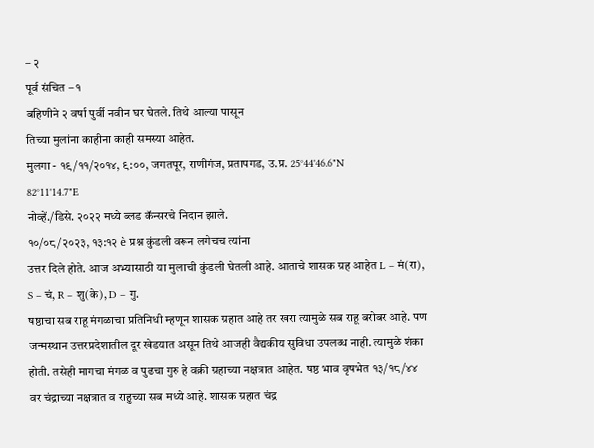– २
पूर्व संचित – १
बहिणीने २ वर्षा पुर्वी नवीन घर घेतले. तिथे आल्या पासून
तिच्या मुलांना काहीना काही समस्या आहेत.
मुलगा - १९/११/२०१४, ९:००, जगतपूर, राणीगंज, प्रतापगड, उ.प्र. 25°44'46.6"N
82°11'14.7"E
नोव्हें./डिसे. २०२२ मध्ये ब्लड कॅन्सरचे निदान झाले.
१०/०८/२०२३, १३:१२ è प्रश्न कुंडली वरून लगेचच त्यांना
उत्तर दिले होते. आज अभ्यासाठी या मुलाची कुंडली घेतली आहे. आताचे शासक ग्रह आहेत L – मं(रा), S – चं, R – शु(के), D – गु.
षष्ठाचा सब राहू मंगळाचा प्रतिनिधी म्हणून शासक ग्रहात आहे तर खरा त्यामुळे सब राहू बरोबर आहे. पण जन्मस्थान उत्तरप्रदेशातील दूर खेडयात असून तिथे आजही वैद्यकीय सुविधा उपलब्ध नाही. त्यामुळे शंका होती. तसेही मागचा मंगळ व पुढचा गुरु हे वक्री ग्रहाच्या नक्षत्रात आहेत. षष्ठ भाव वृषभेत १३/१८/४४ वर चंद्राच्या नक्षत्रात व राहुच्या सब मध्ये आहे. शासक ग्रहात चंद्र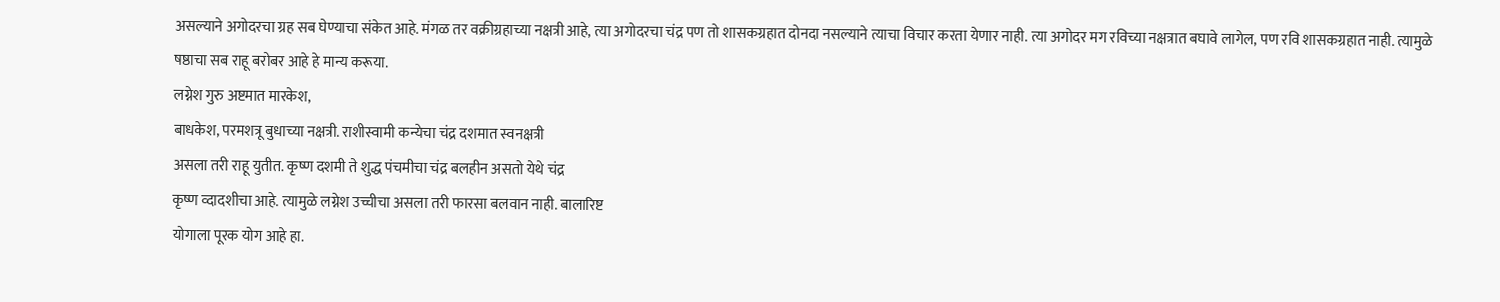असल्याने अगोदरचा ग्रह सब घेण्याचा संकेत आहे. मंगळ तर वक्रीग्रहाच्या नक्षत्री आहे, त्या अगोदरचा चंद्र पण तो शासकग्रहात दोनदा नसल्याने त्याचा विचार करता येणार नाही. त्या अगोदर मग रविच्या नक्षत्रात बघावे लागेल, पण रवि शासकग्रहात नाही. त्यामुळे षष्ठाचा सब राहू बरोबर आहे हे मान्य करूया.
लग्नेश गुरु अष्टमात मारकेश,
बाधकेश, परमशत्रू बुधाच्या नक्षत्री. राशीस्वामी कन्येचा चंद्र दशमात स्वनक्षत्री
असला तरी राहू युतीत. कृष्ण दशमी ते शुद्ध पंचमीचा चंद्र बलहीन असतो येथे चंद्र
कृष्ण व्दादशीचा आहे. त्यामुळे लग्नेश उच्चीचा असला तरी फारसा बलवान नाही. बालारिष्ट
योगाला पूरक योग आहे हा.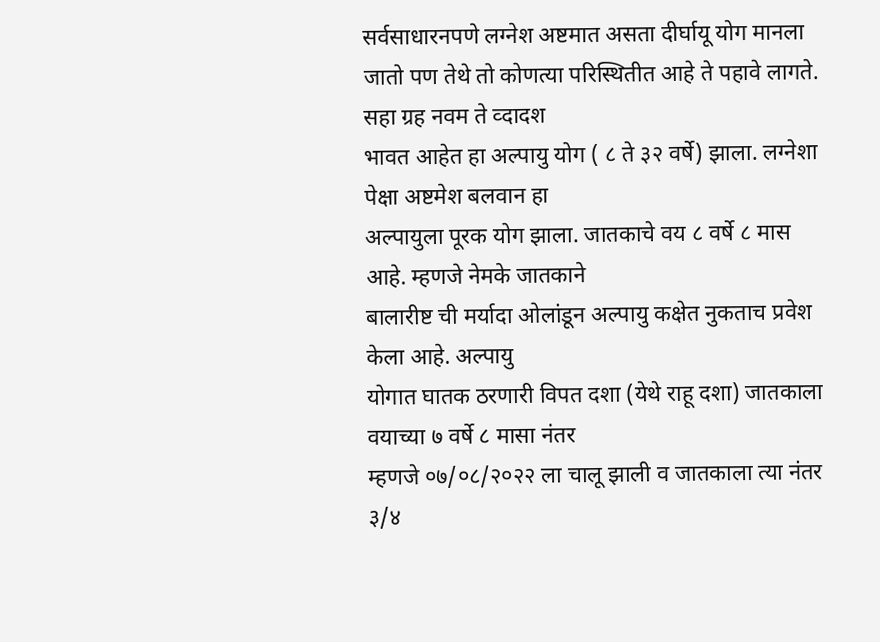सर्वसाधारनपणे लग्नेश अष्टमात असता दीर्घायू योग मानला
जातो पण तेथे तो कोणत्या परिस्थितीत आहे ते पहावे लागते. सहा ग्रह नवम ते व्दादश
भावत आहेत हा अल्पायु योग ( ८ ते ३२ वर्षे) झाला. लग्नेशा पेक्षा अष्टमेश बलवान हा
अल्पायुला पूरक योग झाला. जातकाचे वय ८ वर्षे ८ मास आहे. म्हणजे नेमके जातकाने
बालारीष्ट ची मर्यादा ओलांडून अल्पायु कक्षेत नुकताच प्रवेश केला आहे. अल्पायु
योगात घातक ठरणारी विपत दशा (येथे राहू दशा) जातकाला वयाच्या ७ वर्षे ८ मासा नंतर
म्हणजे ०७/०८/२०२२ ला चालू झाली व जातकाला त्या नंतर ३/४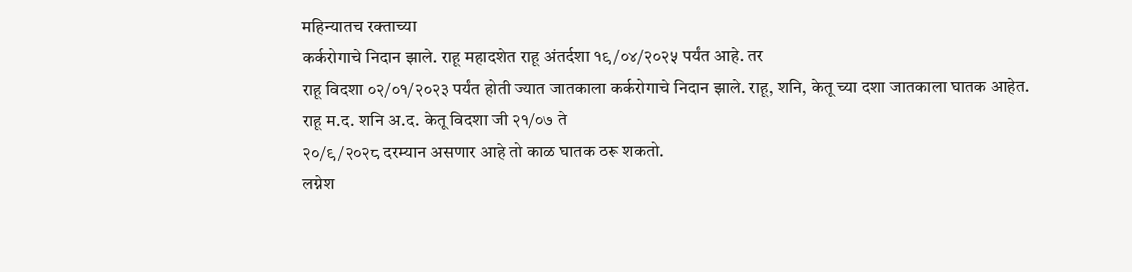महिन्यातच रक्ताच्या
कर्करोगाचे निदान झाले. राहू महादशेत राहू अंतर्दशा १९/०४/२०२५ पर्यंत आहे. तर
राहू विदशा ०२/०१/२०२३ पर्यंत होती ज्यात जातकाला कर्करोगाचे निदान झाले. राहू, शनि, केतू च्या दशा जातकाला घातक आहेत. राहू म.द. शनि अ.द. केतू विदशा जी २१/०७ ते
२०/९/२०२८ दरम्यान असणार आहे तो काळ घातक ठरू शकतो.
लग्नेश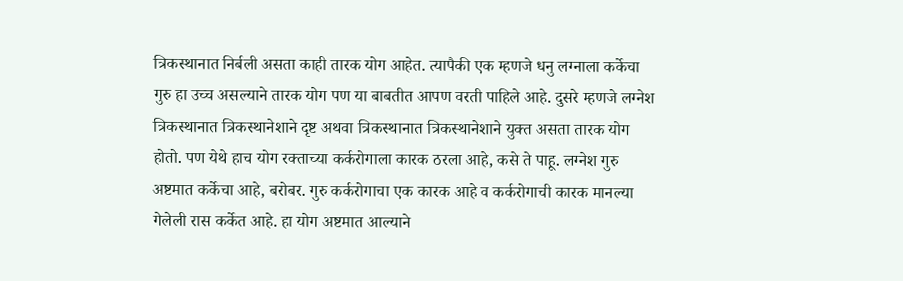त्रिकस्थानात निर्बली असता काही तारक योग आहेत. त्यापैकी एक म्हणजे धनु लग्नाला कर्केचा गुरु हा उच्च असल्याने तारक योग पण या बाबतीत आपण वरती पाहिले आहे. दुसरे म्हणजे लग्नेश त्रिकस्थानात त्रिकस्थानेशाने दृष्ट अथवा त्रिकस्थानात त्रिकस्थानेशाने युक्त असता तारक योग होतो. पण येथे हाच योग रक्ताच्या कर्करोगाला कारक ठरला आहे, कसे ते पाहू. लग्नेश गुरु अष्टमात कर्केचा आहे, बरोबर. गुरु कर्करोगाचा एक कारक आहे व कर्करोगाची कारक मानल्या गेलेली रास कर्केत आहे. हा योग अष्टमात आल्याने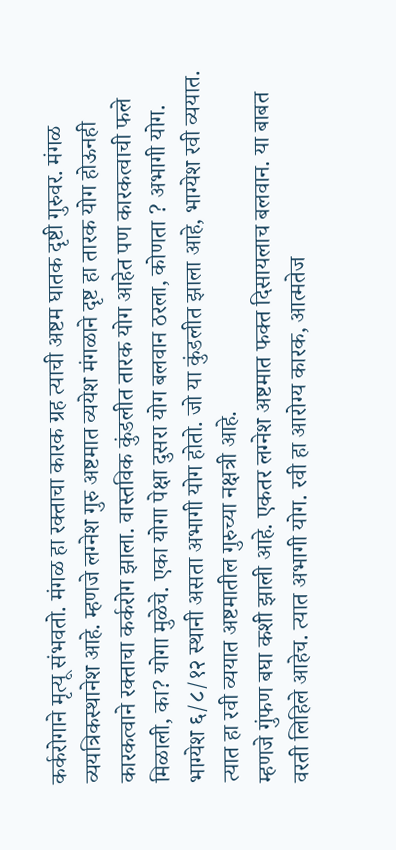कर्करोगाने मृत्यू संभवतो. मंगळ हा रक्ताचा कारक ग्रह त्याची अष्टम घातक दृष्टी गुरुवर. मंगळ व्ययत्रिकस्थानेश आहे. म्हणजे लग्नेश गुरु अष्टमात व्ययेश मंगळाने दृष्ट हा तारक योग होऊनही कारकत्वाने रक्ताचा कर्करोग झाला. वास्तविक कुंडलीत तारक योग आहेत पण कारकत्वाची फले मिळाली, का? योगा मुळेचे. एका योगा पेक्षा दुसरा योग बलवान ठरला, कोणता ? अभागी योग.
भाग्येश ६/८/१२ स्थानी असता अभागी योग होतो. जो या कुंडलीत झाला आहे, भाग्येश रवी व्ययात. त्यात हा रवी व्ययात अष्टमातील गुरुच्या नक्षत्री आहे.
म्हणजे गुंफण बघा कशी झाली आहे. एकतर लग्नेश अष्टमात फक्त दिसायलाच बलवान. या बाबत
वरती लिहिले आहेच. त्यात अभागी योग. रवी हा आरोग्य कारक, आत्मतेज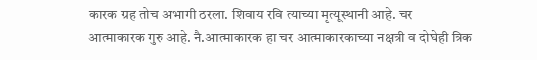कारक ग्रह तोच अभागी ठरला. शिवाय रवि त्याच्या मृत्यूस्थानी आहे. चर
आत्माकारक गुरु आहे. नै.आत्माकारक हा चर आत्माकारकाच्या नक्षत्री व दोघेही त्रिक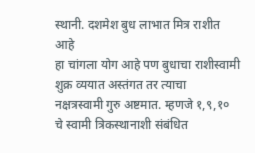स्थानी. दशमेश बुध लाभात मित्र राशीत आहे
हा चांगला योग आहे पण बुधाचा राशीस्वामी शुक्र व्ययात अस्तंगत तर त्याचा
नक्षत्रस्वामी गुरु अष्टमात. म्हणजे १,९,१० चे स्वामी त्रिकस्थानाशी संबंधित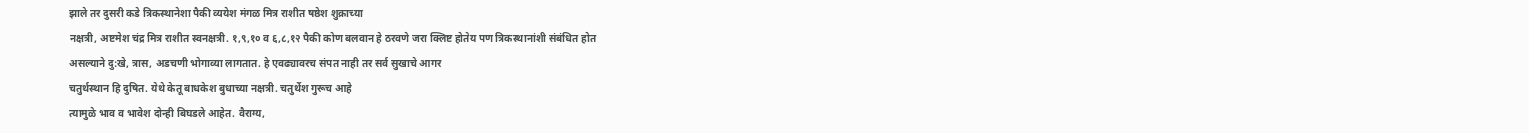झाले तर दुसरी कडे त्रिकस्थानेशा पैकी व्ययेश मंगळ मित्र राशीत षष्ठेश शुक्राच्या
नक्षत्री, अष्टमेश चंद्र मित्र राशीत स्वनक्षत्री. १,९,१० व ६,८,१२ पैकी कोण बलवान हे ठरवणे जरा क्लिष्ट होतेय पण त्रिकस्थानांशी संबंधित होत
असल्याने दु:खे, त्रास, अडचणी भोगाव्या लागतात. हे एवढ्यावरच संपत नाही तर सर्व सुखाचे आगर
चतुर्थस्थान हि दुषित. येथे केतू बाधकेश बुधाच्या नक्षत्री. चतुर्थेश गुरूच आहे
त्यामुळे भाव व भावेश दोन्ही बिघडले आहेत. वैराग्य,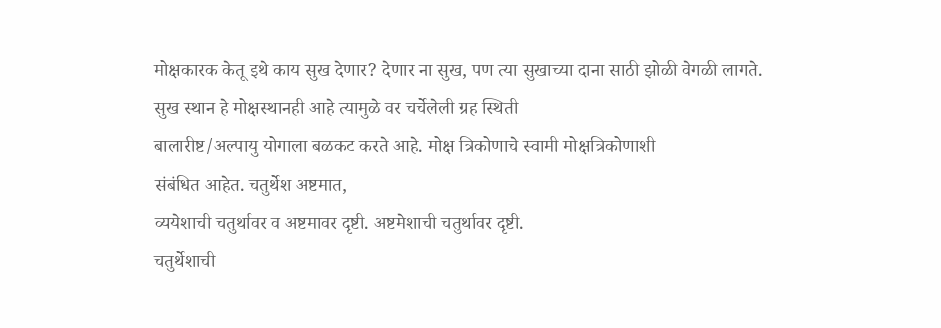मोक्षकारक केतू इथे काय सुख देणार? देणार ना सुख, पण त्या सुखाच्या दाना साठी झोळी वेगळी लागते.
सुख स्थान हे मोक्षस्थानही आहे त्यामुळे वर चर्चेलेली ग्रह स्थिती
बालारीष्ट/अल्पायु योगाला बळकट करते आहे. मोक्ष त्रिकोणाचे स्वामी मोक्षत्रिकोणाशी
संबंधित आहेत. चतुर्थेश अष्टमात,
व्ययेशाची चतुर्थावर व अष्टमावर दृष्टी. अष्टमेशाची चतुर्थावर दृष्टी.
चतुर्थेशाची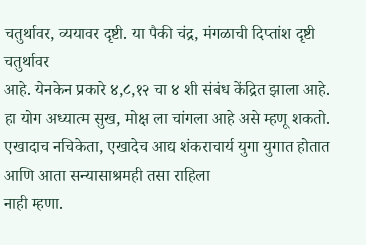चतुर्थावर, व्ययावर दृष्टी. या पैकी चंद्र, मंगळाची दिप्तांश दृष्टी चतुर्थावर
आहे. येनकेन प्रकारे ४,८,१२ चा ४ शी संबंध केंद्रित झाला आहे. हा योग अध्यात्म सुख, मोक्ष ला चांगला आहे असे म्हणू शकतो. एखादाच नचिकेता, एखादेच आद्य शंकराचार्य युगा युगात होतात आणि आता सन्यासाश्रमही तसा राहिला
नाही म्हणा.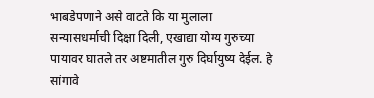भाबडेपणाने असे वाटते कि या मुलाला सन्यासधर्माची दिक्षा दिली, एखाद्या योग्य गुरुच्या पायावर घातले तर अष्टमातील गुरु दिर्घायुष्य देईल. हे
सांगावे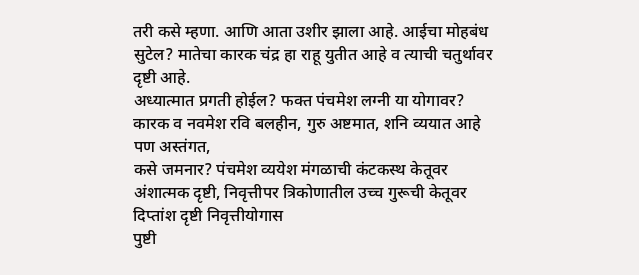तरी कसे म्हणा. आणि आता उशीर झाला आहे. आईचा मोहबंध सुटेल? मातेचा कारक चंद्र हा राहू युतीत आहे व त्याची चतुर्थावर दृष्टी आहे.
अध्यात्मात प्रगती होईल? फक्त पंचमेश लग्नी या योगावर? कारक व नवमेश रवि बलहीन, गुरु अष्टमात, शनि व्ययात आहे पण अस्तंगत,
कसे जमनार? पंचमेश व्ययेश मंगळाची कंटकस्थ केतूवर अंशात्मक दृष्टी, निवृत्तीपर त्रिकोणातील उच्च गुरूची केतूवर दिप्तांश दृष्टी निवृत्तीयोगास
पुष्टी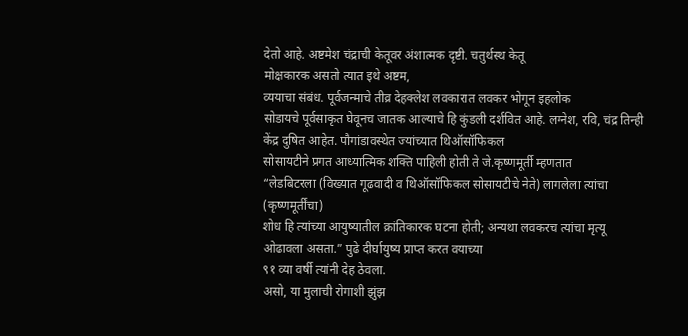देतो आहे. अष्टमेश चंद्राची केतूवर अंशात्मक दृष्टी. चतुर्थस्थ केतू
मोक्षकारक असतो त्यात इथे अष्टम,
व्ययाचा संबंध. पूर्वजन्माचे तीव्र देहक्लेश लवकारात लवकर भोगून इहलोक
सोडायचे पूर्वसाकृत घेवूनच जातक आल्याचे हि कुंडली दर्शवित आहे. लग्नेश, रवि, चंद्र तिन्ही केंद्र दुषित आहेत. पौगांडावस्थेत ज्यांच्यात थिऑसॉफिकल
सोसायटीने प्रगत आध्यात्मिक शक्ति पाहिली होती ते जे.कृष्णमूर्ती म्हणतात
“लेडबिटरला (विख्यात गूढवादी व थिऑसॉफिकल सोसायटीचे नेते) लागलेला त्यांचा (कृष्णमूर्तींचा)
शोध हि त्यांच्या आयुष्यातील क्रांतिकारक घटना होती; अन्यथा लवकरच त्यांचा मृत्यू ओढावला असता.” पुढे दीर्घायुष्य प्राप्त करत वयाच्या
९१ व्या वर्षी त्यांनी देह ठेवला.
असो, या मुलाची रोगाशी झुंझ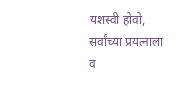यशस्वी होवो, सर्वांच्या प्रयत्नाला व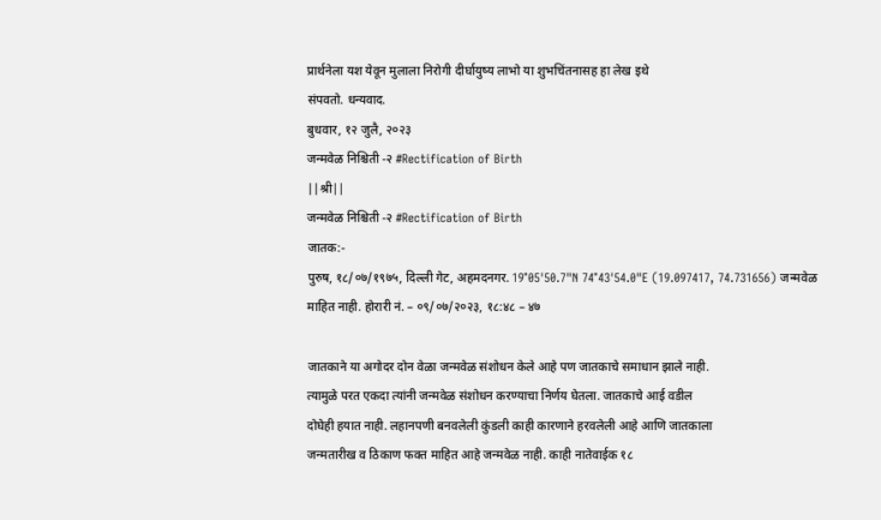प्रार्थनेला यश येवून मुलाला निरोगी दीर्घायुष्य लाभो या शुभचिंतनासह हा लेख इथे
संपवतो. धन्यवाद.
बुधवार, १२ जुलै, २०२३
जन्मवेळ निश्चिती -२ #Rectification of Birth
||श्री||
जन्मवेळ निश्चिती -२ #Rectification of Birth
जातक:-
पुरुष, १८/०७/१९७५, दिल्ली गेट, अहमदनगर. 19°05'50.7"N 74°43'54.0"E (19.097417, 74.731656) जन्मवेळ
माहित नाही. होरारी नं. – ०९/०७/२०२३, १८:४८ – ४७

जातकाने या अगोदर दोन वेळा जन्मवेळ संशोधन केले आहे पण जातकाचे समाधान झाले नाही.
त्यामुळे परत एकदा त्यांनी जन्मवेळ संशोधन करण्याचा निर्णय घेतला. जातकाचे आई वडील
दोघेही हयात नाही. लहानपणी बनवलेली कुंडली काही कारणाने हरवलेली आहे आणि जातकाला
जन्मतारीख व ठिकाण फक्त माहित आहे जन्मवेळ नाही. काही नातेवाईक १८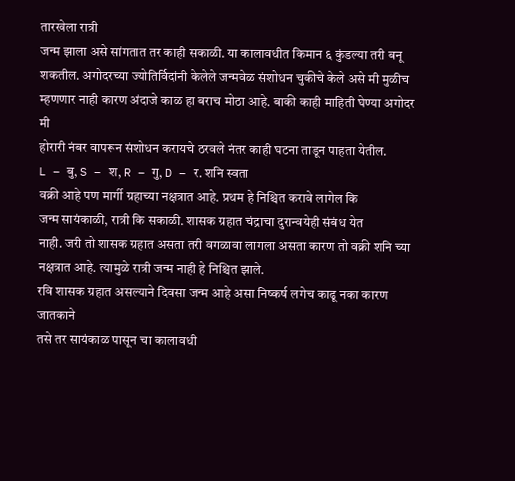तारखेला रात्री
जन्म झाला असे सांगतात तर काही सकाळी. या कालावधीत किमान ६ कुंडल्या तरी बनू
शकतील. अगोदरच्या ज्योतिर्विदांनी केलेले जन्मवेळ संशोधन चुकीचे केले असे मी मुळीच
म्हणणार नाही कारण अंदाजे काळ हा बराच मोठा आहे. बाकी काही माहिती घेण्या अगोदर मी
होरारी नंबर वापरून संशोधन करायचे ठरवले नंतर काही घटना ताडून पाहता येतील.
L – बु, S – श, R – गु, D – र. शनि स्वता
वक्री आहे पण मार्गी ग्रहाच्या नक्षत्रात आहे. प्रथम हे निश्चित करावे लागेल कि
जन्म सायंकाळी, रात्री कि सकाळी. शासक ग्रहात चंद्राचा दुरान्वयेही संबंध येत
नाही. जरी तो शासक ग्रहात असता तरी वगळावा लागला असता कारण तो वक्री शनि च्या
नक्षत्रात आहे. त्यामुळे रात्री जन्म नाही हे निश्चित झाले.
रवि शासक ग्रहात असल्याने दिवसा जन्म आहे असा निष्कर्ष लगेच काढू नका कारण जातकाने
तसे तर सायंकाळ पासून चा कालावधी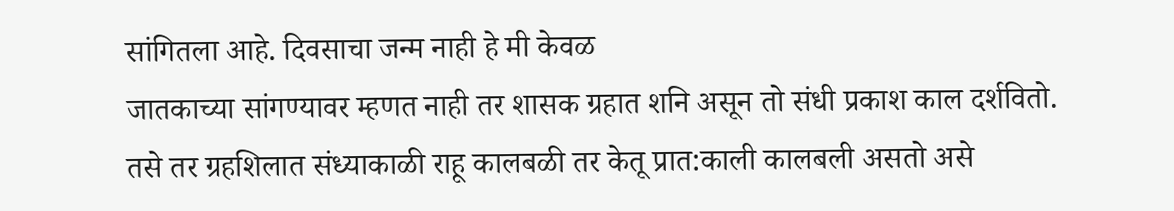सांगितला आहे. दिवसाचा जन्म नाही हे मी केवळ
जातकाच्या सांगण्यावर म्हणत नाही तर शासक ग्रहात शनि असून तो संधी प्रकाश काल दर्शवितो.
तसे तर ग्रहशिलात संध्याकाळी राहू कालबळी तर केतू प्रात:काली कालबली असतो असे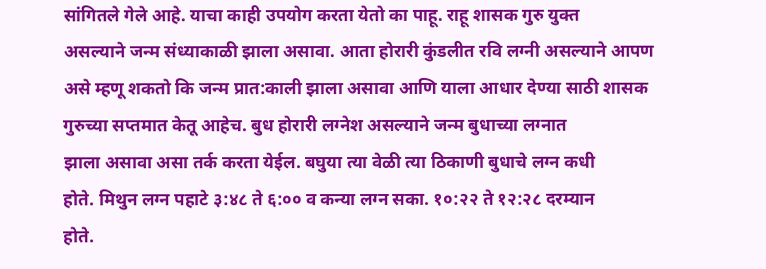सांगितले गेले आहे. याचा काही उपयोग करता येतो का पाहू. राहू शासक गुरु युक्त
असल्याने जन्म संध्याकाळी झाला असावा. आता होरारी कुंडलीत रवि लग्नी असल्याने आपण
असे म्हणू शकतो कि जन्म प्रात:काली झाला असावा आणि याला आधार देण्या साठी शासक
गुरुच्या सप्तमात केतू आहेच. बुध होरारी लग्नेश असल्याने जन्म बुधाच्या लग्नात
झाला असावा असा तर्क करता येईल. बघुया त्या वेळी त्या ठिकाणी बुधाचे लग्न कधी
होते. मिथुन लग्न पहाटे ३:४८ ते ६:०० व कन्या लग्न सका. १०:२२ ते १२:२८ दरम्यान
होते.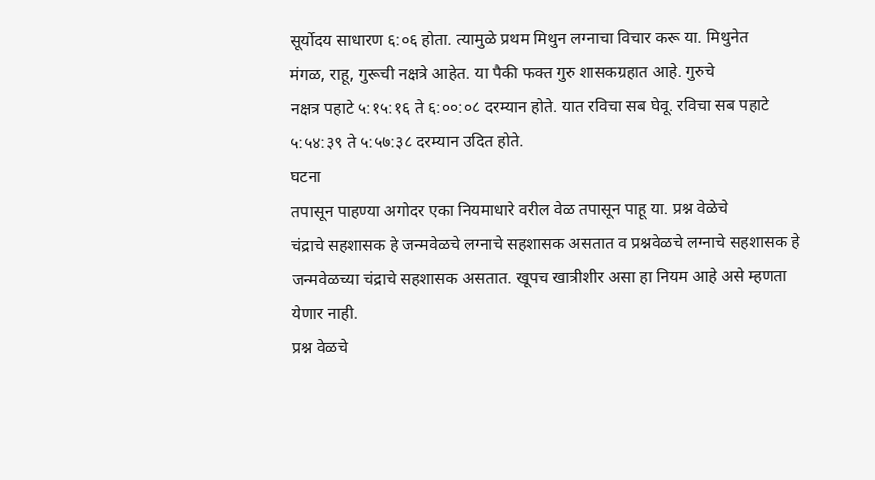सूर्योदय साधारण ६:०६ होता. त्यामुळे प्रथम मिथुन लग्नाचा विचार करू या. मिथुनेत
मंगळ, राहू, गुरूची नक्षत्रे आहेत. या पैकी फक्त गुरु शासकग्रहात आहे. गुरुचे
नक्षत्र पहाटे ५:१५:१६ ते ६:००:०८ दरम्यान होते. यात रविचा सब घेवू. रविचा सब पहाटे
५:५४:३९ ते ५:५७:३८ दरम्यान उदित होते.
घटना
तपासून पाहण्या अगोदर एका नियमाधारे वरील वेळ तपासून पाहू या. प्रश्न वेळेचे
चंद्राचे सहशासक हे जन्मवेळचे लग्नाचे सहशासक असतात व प्रश्नवेळचे लग्नाचे सहशासक हे
जन्मवेळच्या चंद्राचे सहशासक असतात. खूपच खात्रीशीर असा हा नियम आहे असे म्हणता
येणार नाही.
प्रश्न वेळचे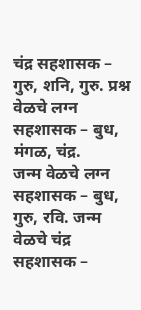चंद्र सहशासक – गुरु, शनि, गुरु. प्रश्न वेळचे लग्न सहशासक – बुध, मंगळ, चंद्र.
जन्म वेळचे लग्न सहशासक – बुध,
गुरु, रवि. जन्म वेळचे चंद्र सहशासक –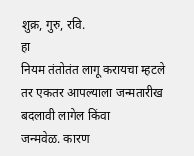शुक्र, गुरु, रवि.
हा
नियम तंतोतंत लागू करायचा म्हटले तर एकतर आपल्याला जन्मतारीख बदलावी लागेल किंवा
जन्मवेळ. कारण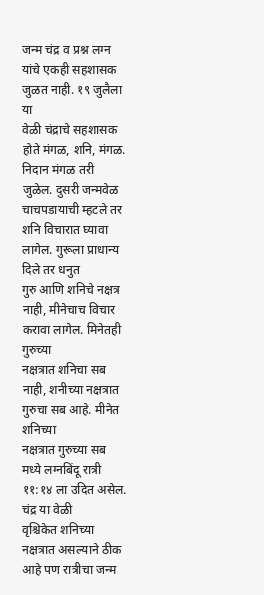जन्म चंद्र व प्रश्न लग्न यांचे एकही सहशासक जुळत नाही. १९ जुलैला या
वेळी चंद्राचे सहशासक होते मंगळ, शनि, मंगळ. निदान मंगळ तरी जुळेल. दुसरी जन्मवेळ
चाचपडायाची म्हटले तर शनि विचारात घ्यावा लागेल. गुरूला प्राधान्य दिले तर धनुत
गुरु आणि शनिचे नक्षत्र नाही, मीनेचाच विचार करावा लागेल. मिनेतही गुरुच्या
नक्षत्रात शनिचा सब नाही, शनीच्या नक्षत्रात गुरुचा सब आहे. मीनेत शनिच्या
नक्षत्रात गुरुच्या सब मध्ये लग्नबिंदू रात्री ११:१४ ला उदित असेल. चंद्र या वेळी
वृश्चिकेत शनिच्या नक्षत्रात असल्याने ठीक आहे पण रात्रीचा जन्म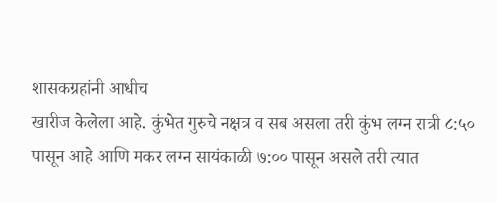शासकग्रहांनी आधीच
खारीज केलेला आहे. कुंभेत गुरुचे नक्षत्र व सब असला तरी कुंभ लग्न रात्री ८:५०
पासून आहे आणि मकर लग्न सायंकाळी ७:०० पासून असले तरी त्यात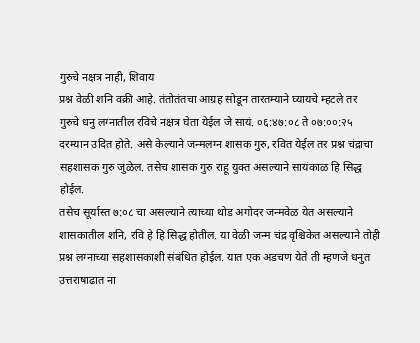गुरुचे नक्षत्र नाही, शिवाय
प्रश्न वेळी शनि वक्री आहे. तंतोतंतचा आग्रह सोडून तारतम्याने घ्यायचे म्हटले तर
गुरुचे धनु लग्नातील रविचे नक्षत्र घेता येईल जे सायं. ०६:४७:०८ ते ०७:००:२५
दरम्यान उदित होते. असे केल्याने जन्मलग्न शासक गुरु, रवित येईल तर प्रश्न चंद्राचा
सहशासक गुरु जुळेल. तसेच शासक गुरु राहू युक्त असल्याने सायंकाळ हि सिद्ध होईल.
तसेच सूर्यास्त ७:०८ चा असल्याने त्याच्या थोड अगोदर जन्मवेळ येत असल्याने
शासकातील शनि, रवि हे हि सिद्ध होतील. या वेळी जन्म चंद्र वृश्चिकेत असल्याने तोही
प्रश्न लग्नाच्या सहशासकाशी संबंधित होईल. यात एक अडचण येते ती म्हणजे धनुत
उत्तराषाढात ना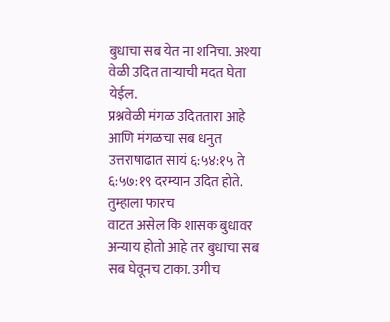बुधाचा सब येत ना शनिचा. अश्या वेळी उदित ताऱ्याची मदत घेता येईल.
प्रश्नवेळी मंगळ उदिततारा आहे आणि मंगळचा सब धनुत उत्तराषाढात सायं ६:५४:१५ ते ६:५७:१९ दरम्यान उदित होते. तुम्हाला फारच
वाटत असेल कि शासक बुधावर अन्याय होतो आहे तर बुधाचा सब सब घेवूनच टाका. उगीच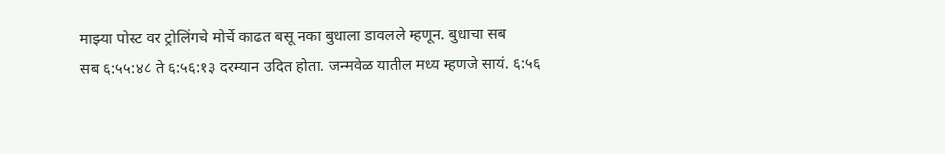माझ्या पोस्ट वर ट्रोलिंगचे मोर्चे काढत बसू नका बुधाला डावलले म्हणून. बुधाचा सब
सब ६:५५:४८ ते ६:५६:१३ दरम्यान उदित होता. जन्मवेळ यातील मध्य म्हणजे सायं. ६:५६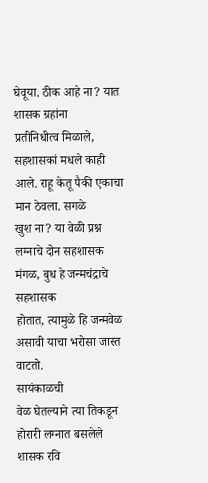घेवूया. ठीक आहे ना? यात शासक ग्रहांना
प्रतीनिधीत्व मिळाले, सहशासकां मधले काही आले. राहू केतू पैकी एकाचा मान ठेवला. सगळे
खुश ना? या वेळी प्रश्न लग्नाचे दोन सहशासक मंगळ, बुध हे जन्मचंद्राचे सहशासक
होतात, त्यामुळे हि जन्मवेळ असावी याचा भरोसा जास्त वाटतो.
सायंकाळची
वेळ घेतल्याने त्या तिकडून होरारी लग्नात बसलेले शासक रवि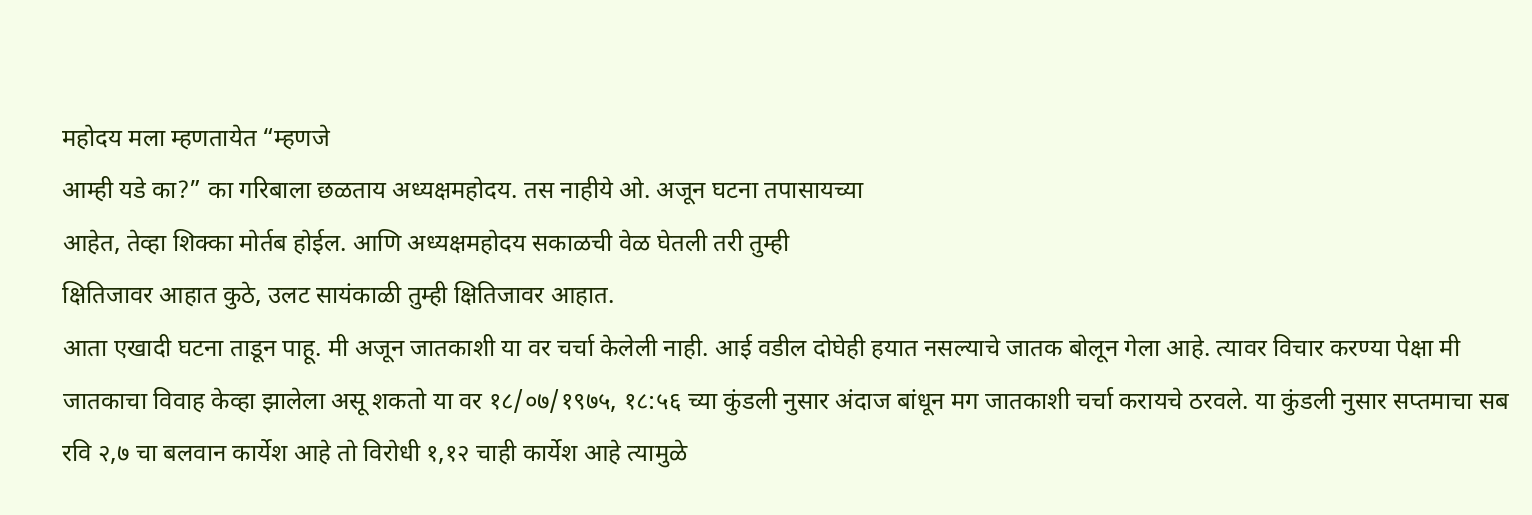महोदय मला म्हणतायेत “म्हणजे
आम्ही यडे का?” का गरिबाला छळताय अध्यक्षमहोदय. तस नाहीये ओ. अजून घटना तपासायच्या
आहेत, तेव्हा शिक्का मोर्तब होईल. आणि अध्यक्षमहोदय सकाळची वेळ घेतली तरी तुम्ही
क्षितिजावर आहात कुठे, उलट सायंकाळी तुम्ही क्षितिजावर आहात.
आता एखादी घटना ताडून पाहू. मी अजून जातकाशी या वर चर्चा केलेली नाही. आई वडील दोघेही हयात नसल्याचे जातक बोलून गेला आहे. त्यावर विचार करण्या पेक्षा मी जातकाचा विवाह केव्हा झालेला असू शकतो या वर १८/०७/१९७५, १८:५६ च्या कुंडली नुसार अंदाज बांधून मग जातकाशी चर्चा करायचे ठरवले. या कुंडली नुसार सप्तमाचा सब रवि २,७ चा बलवान कार्येश आहे तो विरोधी १,१२ चाही कार्येश आहे त्यामुळे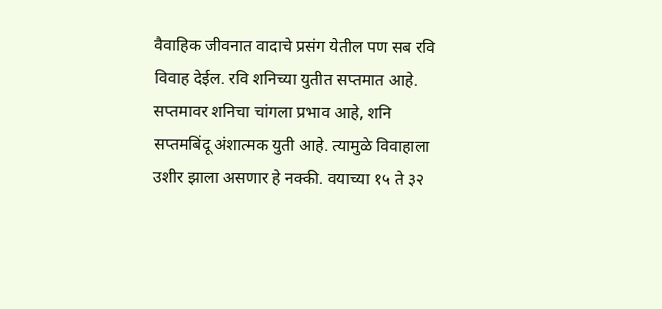वैवाहिक जीवनात वादाचे प्रसंग येतील पण सब रवि विवाह देईल. रवि शनिच्या युतीत सप्तमात आहे. सप्तमावर शनिचा चांगला प्रभाव आहे, शनि सप्तमबिंदू अंशात्मक युती आहे. त्यामुळे विवाहाला उशीर झाला असणार हे नक्की. वयाच्या १५ ते ३२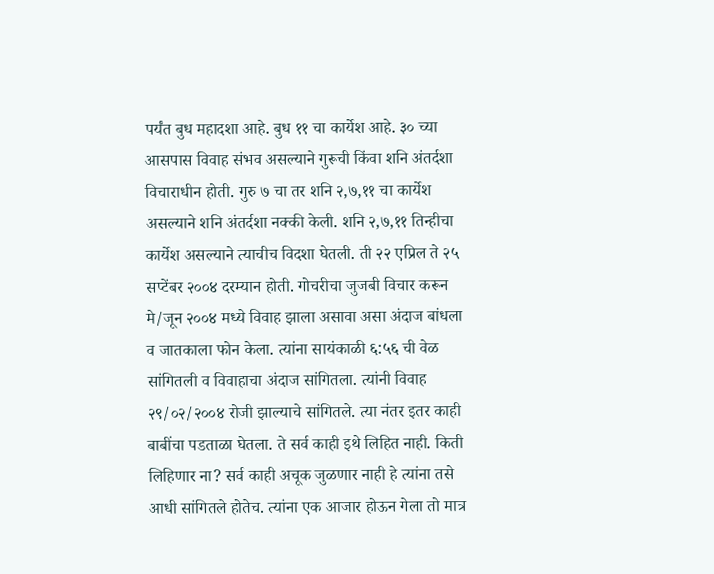पर्यंत बुध महादशा आहे. बुध ११ चा कार्येश आहे. ३० च्या आसपास विवाह संभव असल्याने गुरूची किंवा शनि अंतर्दशा विचाराधीन होती. गुरु ७ चा तर शनि २,७,११ चा कार्येश असल्याने शनि अंतर्दशा नक्की केली. शनि २,७,११ तिन्हीचा कार्येश असल्याने त्याचीच विदशा घेतली. ती २२ एप्रिल ते २५ सप्टेंबर २००४ दरम्यान होती. गोचरीचा जुजबी विचार करून मे/जून २००४ मध्ये विवाह झाला असावा असा अंदाज बांधला व जातकाला फोन केला. त्यांना सायंकाळी ६:५६ ची वेळ सांगितली व विवाहाचा अंदाज सांगितला. त्यांनी विवाह २९/०२/२००४ रोजी झाल्याचे सांगितले. त्या नंतर इतर काही बाबींचा पडताळा घेतला. ते सर्व काही इथे लिहित नाही. किती लिहिणार ना? सर्व काही अचूक जुळणार नाही हे त्यांना तसे आधी सांगितले होतेच. त्यांना एक आजार होऊन गेला तो मात्र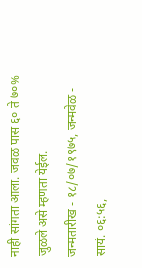नाही सांगता आला. जवळ पास ६० ते ७०% जुळले असे म्हणता येईल.
जन्मतारीख - १८/०७/१९७५, जन्मवेळ - सायं. ०६:५६,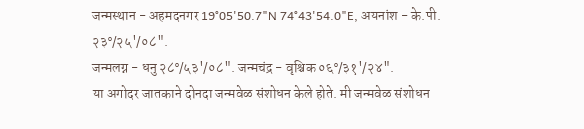जन्मस्थान - अहमदनगर 19°05'50.7"N 74°43'54.0"E, अयनांश - के.पी. २३°/२५'/०८".
जन्मलग्न - धनु २८°/५३'/०८". जन्मचंद्र - वृश्चिक ०६°/३१'/२४".
या अगोदर जातकाने दोनदा जन्मवेळ संशोधन केले होते. मी जन्मवेळ संशोधन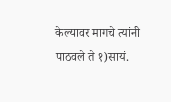केल्यावर मागचे त्यांनी पाठवले ते १)सायं.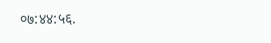०७:४४:५६.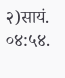२)सायं. ०४:५४.